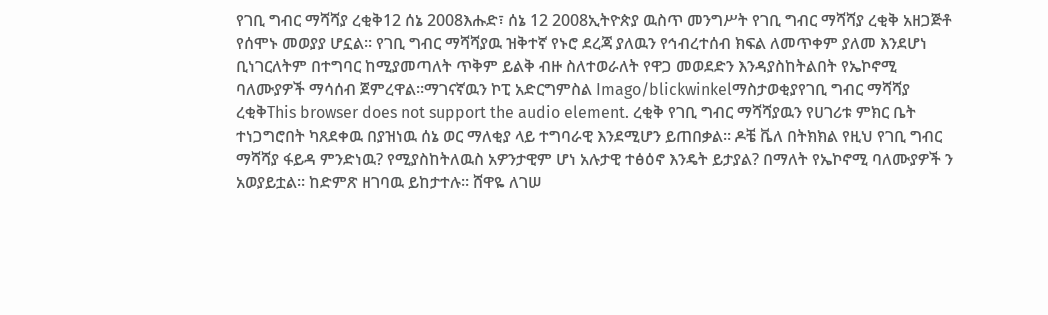የገቢ ግብር ማሻሻያ ረቂቅ12 ሰኔ 2008እሑድ፣ ሰኔ 12 2008ኢትዮጵያ ዉስጥ መንግሥት የገቢ ግብር ማሻሻያ ረቂቅ አዘጋጅቶ የሰሞኑ መወያያ ሆኗል። የገቢ ግብር ማሻሻያዉ ዝቅተኛ የኑሮ ደረጃ ያለዉን የኅብረተሰብ ክፍል ለመጥቀም ያለመ እንደሆነ ቢነገርለትም በተግባር ከሚያመጣለት ጥቅም ይልቅ ብዙ ስለተወራለት የዋጋ መወደድን እንዳያስከትልበት የኤኮኖሚ ባለሙያዎች ማሳሰብ ጀምረዋል።ማገናኛዉን ኮፒ አድርግምስል Imago/blickwinkelማስታወቂያየገቢ ግብር ማሻሻያ ረቂቅThis browser does not support the audio element. ረቂቅ የገቢ ግብር ማሻሻያዉን የሀገሪቱ ምክር ቤት ተነጋግሮበት ካጸደቀዉ በያዝነዉ ሰኔ ወር ማለቂያ ላይ ተግባራዊ እንደሚሆን ይጠበቃል። ዶቼ ቬለ በትክክል የዚህ የገቢ ግብር ማሻሻያ ፋይዳ ምንድነዉ? የሚያስከትለዉስ አዎንታዊም ሆነ አሉታዊ ተፅዕኖ እንዴት ይታያል? በማለት የኤኮኖሚ ባለሙያዎች ን አወያይቷል። ከድምጽ ዘገባዉ ይከታተሉ። ሸዋዬ ለገሠ